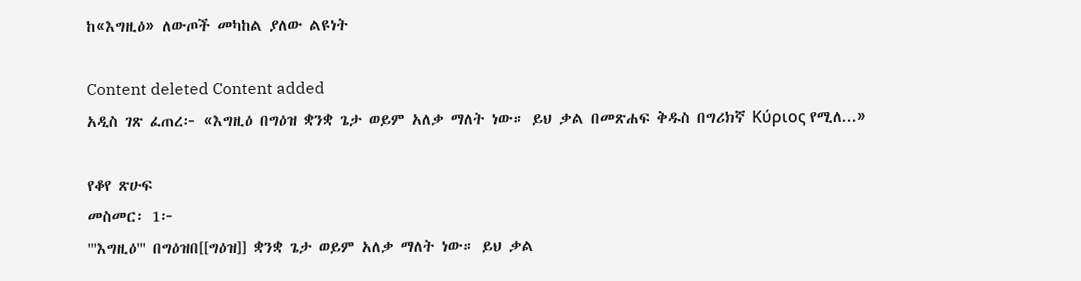ከ«እግዚዕ» ለውጦች መካከል ያለው ልዩነት

Content deleted Content added
አዲስ ገጽ ፈጠረ፦ «እግዚዕ በግዕዝ ቋንቋ ጌታ ወይም አለቃ ማለት ነው። ይህ ቃል በመጽሐፍ ቅዱስ በግሪክኛ Κύριος የሚለ...»

የቆየ ጽሁፍ
መስመር፡ 1፦
'''እግዚዕ''' በግዕዝበ[[ግዕዝ]] ቋንቋ ጌታ ወይም አለቃ ማለት ነው። ይህ ቃል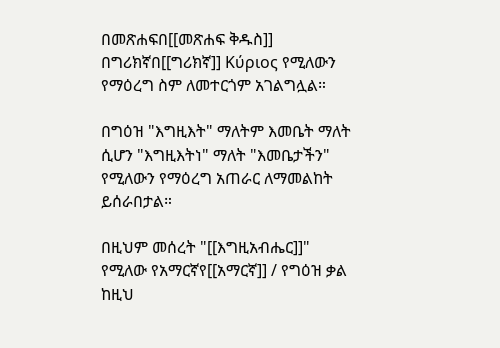በመጽሐፍበ[[መጽሐፍ ቅዱስ]] በግሪክኛበ[[ግሪክኛ]] Κύριος የሚለውን የማዕረግ ስም ለመተርጎም አገልግሏል።

በግዕዝ "እግዚእት" ማለትም እመቤት ማለት ሲሆን "እግዚእትነ" ማለት "እመቤታችን" የሚለውን የማዕረግ አጠራር ለማመልከት ይሰራበታል።

በዚህም መሰረት "[[እግዚአብሔር]]" የሚለው የአማርኛየ[[አማርኛ]] / የግዕዝ ቃል ከዚህ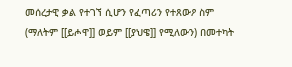መሰረታዊ ቃል የተገኘ ሲሆን የፈጣሪን የተጸውዖ ስም (ማለትም [[ይሖዋ]] ወይም [[ያህዌ]] የሚለውን) በመተካት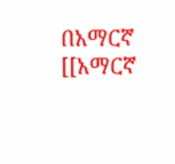በአማርኛ [[አማርኛ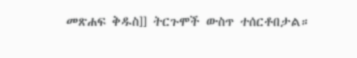መጽሐፍ ቅዱስ]] ትርጉሞች ውስጥ ተሰርቶበታል።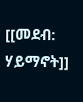[[መደብ: ሃይማኖት]]